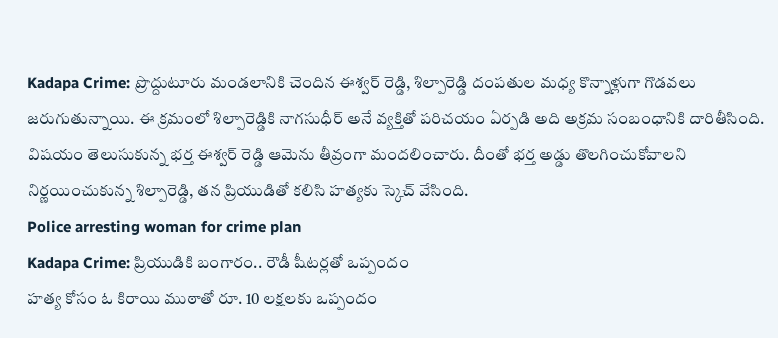Kadapa Crime: ప్రొద్దుటూరు మండలానికి చెందిన ఈశ్వర్ రెడ్డి, శిల్పారెడ్డి దంపతుల మధ్య కొన్నాళ్లుగా గొడవలు జరుగుతున్నాయి. ఈ క్రమంలో శిల్పారెడ్డికి నాగసుధీర్ అనే వ్యక్తితో పరిచయం ఏర్పడి అది అక్రమ సంబంధానికి దారితీసింది.
విషయం తెలుసుకున్న భర్త ఈశ్వర్ రెడ్డి ఆమెను తీవ్రంగా మందలించారు. దీంతో భర్త అడ్డు తొలగించుకోవాలని నిర్ణయించుకున్న శిల్పారెడ్డి, తన ప్రియుడితో కలిసి హత్యకు స్కెచ్ వేసింది.
Police arresting woman for crime plan
Kadapa Crime: ప్రియుడికి బంగారం.. రౌడీ షీటర్లతో ఒప్పందం
హత్య కోసం ఓ కిరాయి ముఠాతో రూ. 10 లక్షలకు ఒప్పందం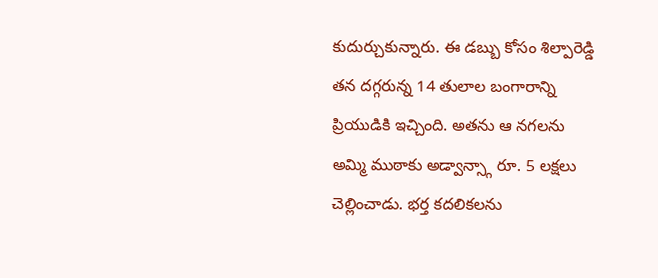కుదుర్చుకున్నారు. ఈ డబ్బు కోసం శిల్పారెడ్డి తన దగ్గరున్న 14 తులాల బంగారాన్ని ప్రియుడికి ఇచ్చింది. అతను ఆ నగలను అమ్మి ముఠాకు అడ్వాన్స్గా రూ. 5 లక్షలు చెల్లించాడు. భర్త కదలికలను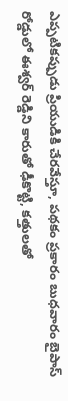ఎప్పటికప్పుడు ప్రియుడికి చేరవేస్తూ, పథకం ప్రకారం బుధవారం బైపాస్ రోడ్డులో ఈశ్వర్ రెడ్డిని కారుతో ఢీకొట్టి, కత్తులతో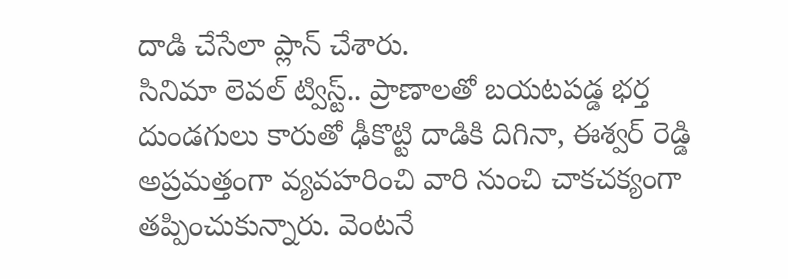దాడి చేసేలా ప్లాన్ చేశారు.
సినిమా లెవల్ ట్విస్ట్.. ప్రాణాలతో బయటపడ్డ భర్త
దుండగులు కారుతో ఢీకొట్టి దాడికి దిగినా, ఈశ్వర్ రెడ్డి అప్రమత్తంగా వ్యవహరించి వారి నుంచి చాకచక్యంగా తప్పించుకున్నారు. వెంటనే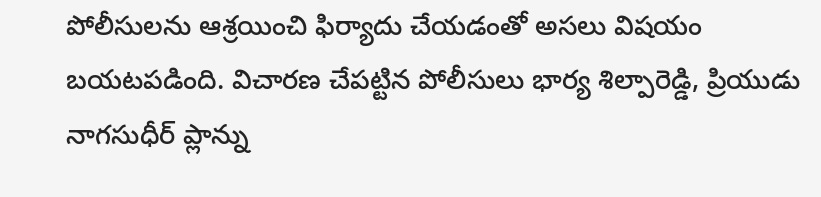పోలీసులను ఆశ్రయించి ఫిర్యాదు చేయడంతో అసలు విషయం బయటపడింది. విచారణ చేపట్టిన పోలీసులు భార్య శిల్పారెడ్డి, ప్రియుడు నాగసుధీర్ ప్లాన్ను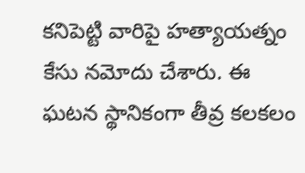కనిపెట్టి వారిపై హత్యాయత్నం కేసు నమోదు చేశారు. ఈ ఘటన స్థానికంగా తీవ్ర కలకలం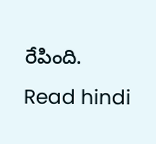రేపింది.
Read hindi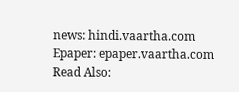news: hindi.vaartha.com
Epaper: epaper.vaartha.com
Read Also: